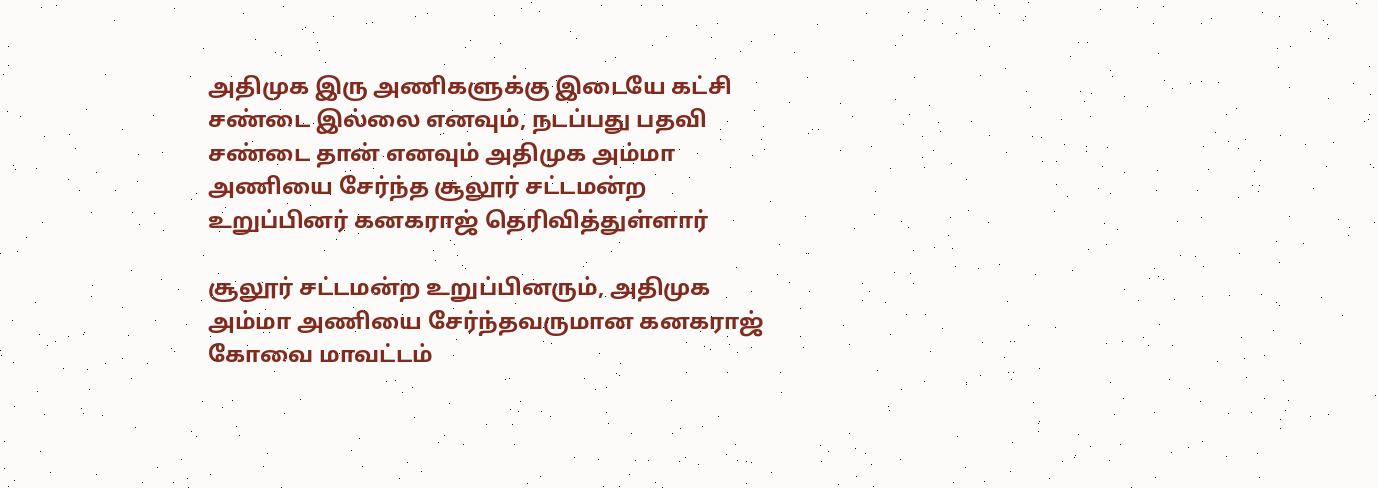அதிமுக இரு அணிகளுக்கு இடையே கட்சி சண்டை இல்லை எனவும், நடப்பது பதவி சண்டை தான் எனவும் அதிமுக அம்மா அணியை சேர்ந்த சூலூர் சட்டமன்ற உறுப்பினர் கனகராஜ் தெரிவித்துள்ளார்

சூலூர் சட்டமன்ற உறுப்பினரும், அதிமுக அம்மா அணியை சேர்ந்தவருமான கனகராஜ் கோவை மாவட்டம்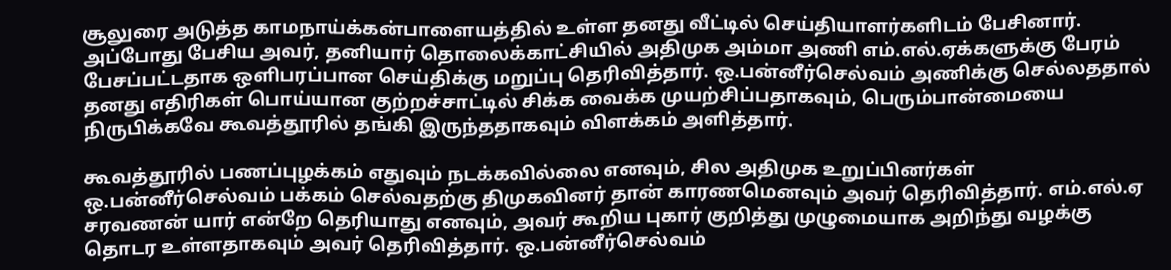சூலுரை அடுத்த காமநாய்க்கன்பாளையத்தில் உள்ள தனது வீட்டில் செய்தியாளர்களிடம் பேசினார். அப்போது பேசிய அவர், தனியார் தொலைக்காட்சியில் அதிமுக அம்மா அணி எம்.எல்.ஏக்களுக்கு பேரம் பேசப்பட்டதாக ஒளிபரப்பான செய்திக்கு மறுப்பு தெரிவித்தார். ஒ.பன்னீர்செல்வம் அணிக்கு செல்லததால் தனது எதிரிகள் பொய்யான குற்றச்சாட்டில் சிக்க வைக்க முயற்சிப்பதாகவும், பெரும்பான்மையை நிருபிக்கவே கூவத்தூரில் தங்கி இருந்ததாகவும் விளக்கம் அளித்தார்.

கூவத்தூரில் பணப்புழக்கம் எதுவும் நடக்கவில்லை எனவும், சில அதிமுக உறுப்பினர்கள் ஒ.பன்னீர்செல்வம் பக்கம் செல்வதற்கு திமுகவினர் தான் காரணமெனவும் அவர் தெரிவித்தார். எம்.எல்.ஏ சரவணன் யார் என்றே தெரியாது எனவும், அவர் கூறிய புகார் குறித்து முழுமையாக அறிந்து வழக்கு தொடர உள்ளதாகவும் அவர் தெரிவித்தார். ஒ.பன்னீர்செல்வம்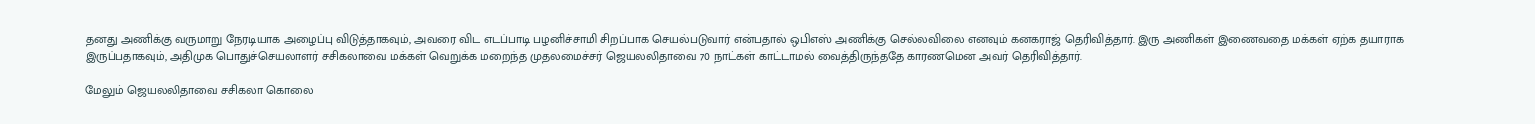தனது அணிக்கு வருமாறு நேரடியாக அழைப்பு விடுத்தாகவும், அவரை விட எடப்பாடி பழனிச்சாமி சிறப்பாக செயல்படுவார் என்பதால் ஒபிஎஸ் அணிக்கு செல்லவிலை எனவும் கனகராஜ் தெரிவித்தார். இரு அணிகள் இணைவதை மக்கள் ஏற்க தயாராக இருப்பதாகவும், அதிமுக பொதுச்செயலாளர் சசிகலாவை மக்கள் வெறுக்க மறைந்த முதலமைச்சர் ஜெயலலிதாவை 70 நாட்கள் காட்டாமல் வைத்திருந்ததே காரணமென அவர் தெரிவித்தார்.

மேலும் ஜெயலலிதாவை சசிகலா கொலை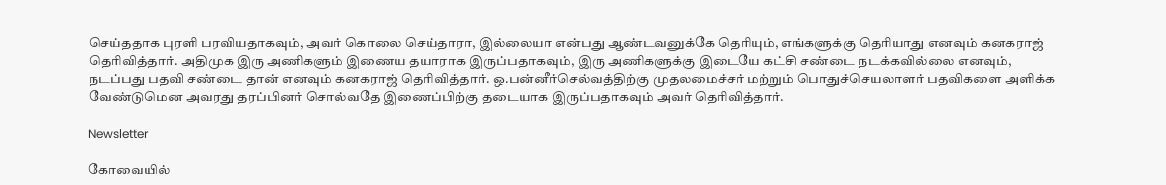செய்ததாக புரளி பரவியதாகவும், அவர் கொலை செய்தாரா, இல்லையா என்பது ஆண்டவனுக்கே தெரியும், எங்களுக்கு தெரியாது எனவும் கனகராஜ் தெரிவித்தார். அதிமுக இரு அணிகளும் இணைய தயாராக இருப்பதாகவும், இரு அணிகளுக்கு இடையே கட்சி சண்டை நடக்கவில்லை எனவும், நடப்பது பதவி சண்டை தான் எனவும் கனகராஜ் தெரிவித்தார். ஒ.பன்னீர்செல்வத்திற்கு முதலமைச்சர் மற்றும் பொதுச்செயலாளர் பதவிகளை அளிக்க வேண்டுமென அவரது தரப்பினர் சொல்வதே இணைப்பிற்கு தடையாக இருப்பதாகவும் அவர் தெரிவித்தார்.

Newsletter

கோவையில்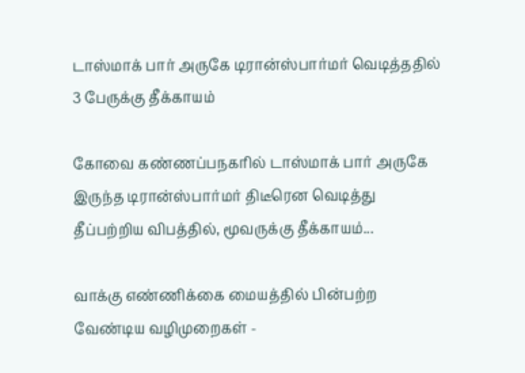டாஸ்மாக் பார் அருகே டிரான்ஸ்பார்மர் வெடித்ததில் 3 பேருக்கு தீக்காயம்

கோவை கண்ணப்பநகரில் டாஸ்மாக் பார் அருகே இருந்த டிரான்ஸ்பார்மர் திடீரென வெடித்து தீப்பற்றிய விபத்தில், மூவருக்கு தீக்காயம்...

வாக்கு எண்ணிக்கை மையத்தில் பின்பற்ற வேண்டிய வழிமுறைகள் -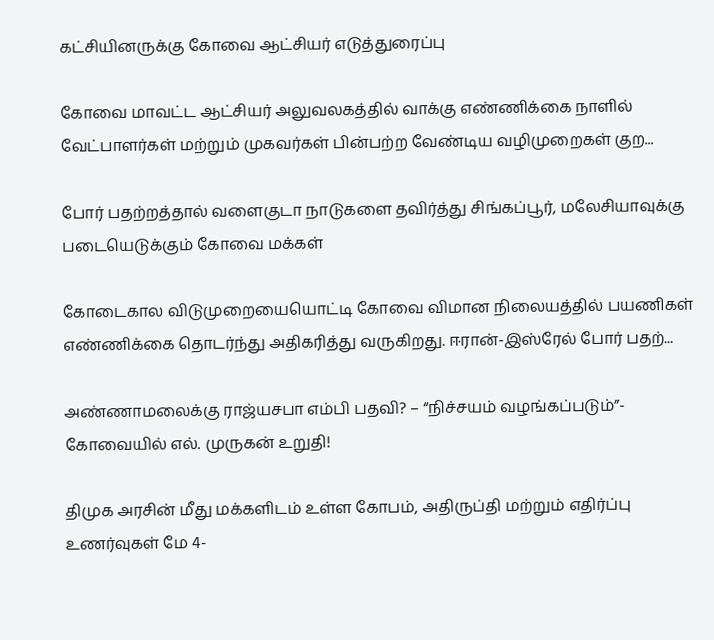கட்சியினருக்கு கோவை ஆட்சியர் எடுத்துரைப்பு

கோவை மாவட்ட ஆட்சியர் அலுவலகத்தில் வாக்கு எண்ணிக்கை நாளில் வேட்பாளர்கள் மற்றும் முகவர்கள் பின்பற்ற வேண்டிய வழிமுறைகள் குற...

போர் பதற்றத்தால் வளைகுடா நாடுகளை தவிர்த்து சிங்கப்பூர், மலேசியாவுக்கு படையெடுக்கும் கோவை மக்கள்

கோடைகால விடுமுறையையொட்டி கோவை விமான நிலையத்தில் பயணிகள் எண்ணிக்கை தொடர்ந்து அதிகரித்து வருகிறது. ஈரான்-இஸ்ரேல் போர் பதற்...

அண்ணாமலைக்கு ராஜ்யசபா எம்பி பதவி? – “நிச்சயம் வழங்கப்படும்”- கோவையில் எல். முருகன் உறுதி!

திமுக அரசின் மீது மக்களிடம் உள்ள கோபம், அதிருப்தி மற்றும் எதிர்ப்பு உணர்வுகள் மே 4-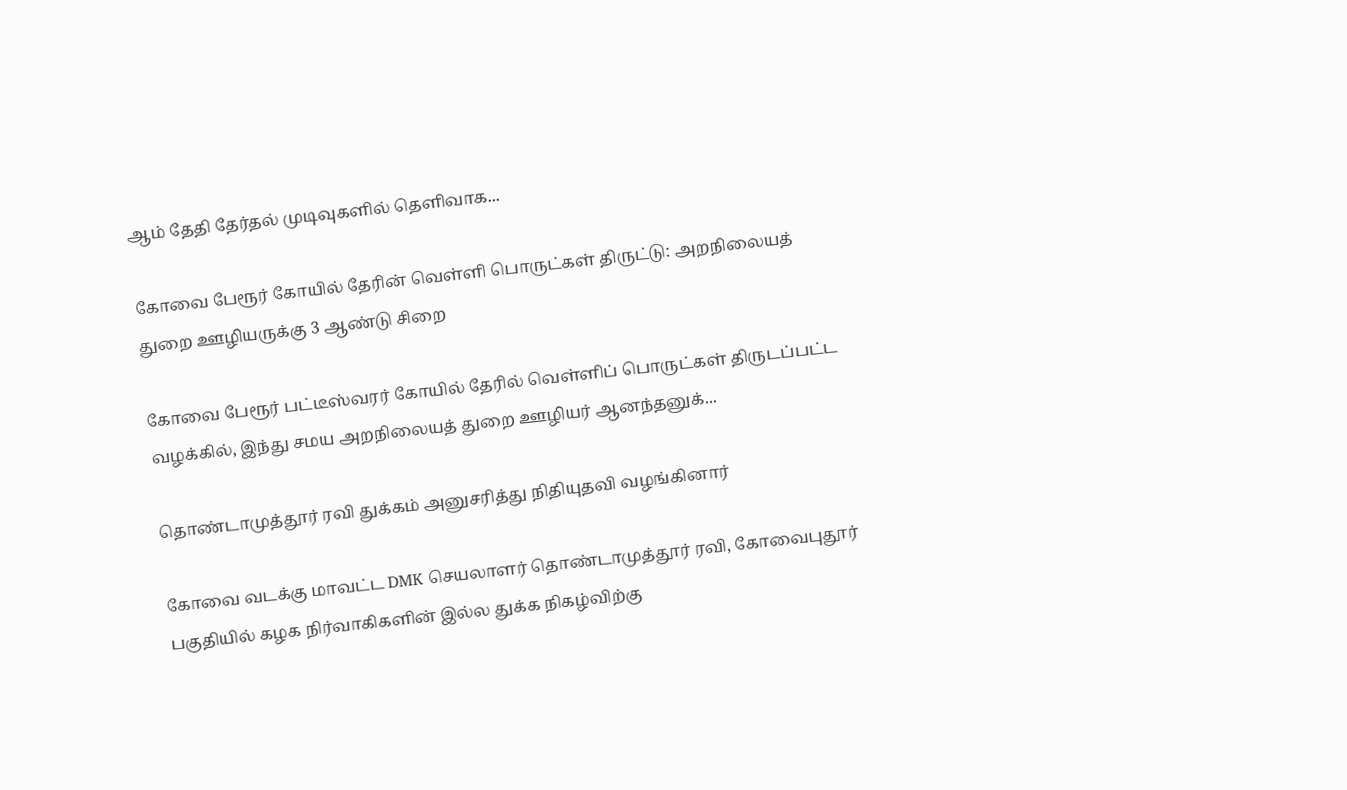ஆம் தேதி தேர்தல் முடிவுகளில் தெளிவாக...

கோவை பேரூர் கோயில் தேரின் வெள்ளி பொருட்கள் திருட்டு: அறநிலையத் துறை ஊழியருக்கு 3 ஆண்டு சிறை

கோவை பேரூர் பட்டீஸ்வரர் கோயில் தேரில் வெள்ளிப் பொருட்கள் திருடப்பட்ட வழக்கில், இந்து சமய அறநிலையத் துறை ஊழியர் ஆனந்தனுக்...

தொண்டாமுத்தூர் ரவி துக்கம் அனுசரித்து நிதியுதவி வழங்கினார்

கோவை வடக்கு மாவட்ட DMK செயலாளர் தொண்டாமுத்தூர் ரவி, கோவைபுதூர் பகுதியில் கழக நிர்வாகிகளின் இல்ல துக்க நிகழ்விற்கு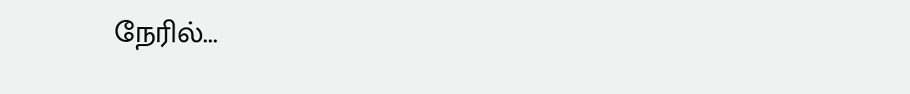நேரில்...